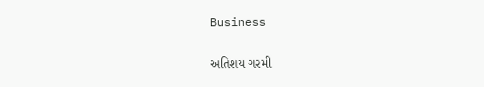Business

અતિશય ગરમી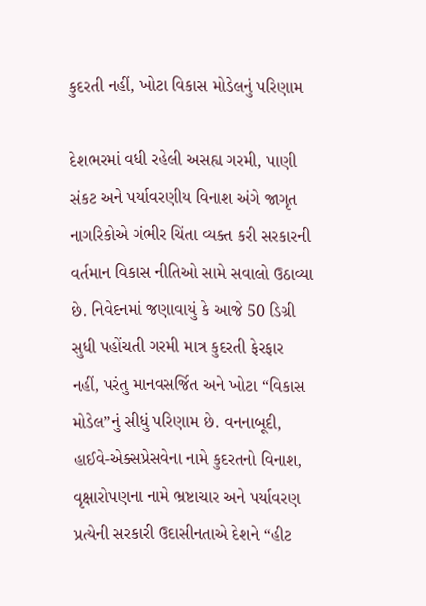કુદરતી નહીં, ખોટા વિકાસ મોડેલનું પરિણામ

દેશભરમાં વધી રહેલી અસહ્ય ગરમી, પાણી સંકટ અને પર્યાવરણીય વિનાશ અંગે જાગૃત નાગરિકોએ ગંભીર ચિંતા વ્યક્ત કરી સરકારની વર્તમાન વિકાસ નીતિઓ સામે સવાલો ઉઠાવ્યા છે. નિવેદનમાં જણાવાયું કે આજે 50 ડિગ્રી સુધી પહોંચતી ગરમી માત્ર કુદરતી ફેરફાર નહીં, પરંતુ માનવસર્જિત અને ખોટા “વિકાસ મોડેલ”નું સીધું પરિણામ છે. વનનાબૂદી, હાઈવે-એક્સપ્રેસવેના નામે કુદરતનો વિનાશ, વૃક્ષારોપણના નામે ભ્રષ્ટાચાર અને પર્યાવરણ પ્રત્યેની સરકારી ઉદાસીનતાએ દેશને “હીટ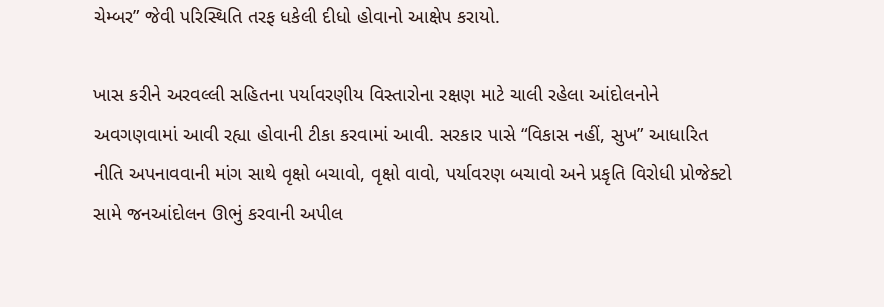ચેમ્બર” જેવી પરિસ્થિતિ તરફ ધકેલી દીધો હોવાનો આક્ષેપ કરાયો.

ખાસ કરીને અરવલ્લી સહિતના પર્યાવરણીય વિસ્તારોના રક્ષણ માટે ચાલી રહેલા આંદોલનોને અવગણવામાં આવી રહ્યા હોવાની ટીકા કરવામાં આવી. સરકાર પાસે “વિકાસ નહીં, સુખ” આધારિત નીતિ અપનાવવાની માંગ સાથે વૃક્ષો બચાવો, વૃક્ષો વાવો, પર્યાવરણ બચાવો અને પ્રકૃતિ વિરોધી પ્રોજેક્ટો સામે જનઆંદોલન ઊભું કરવાની અપીલ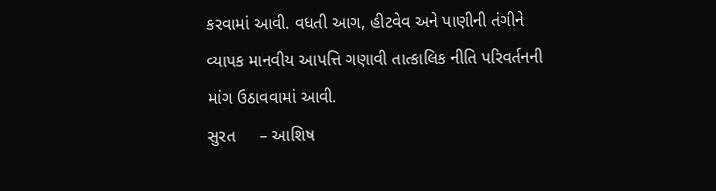કરવામાં આવી. વધતી આગ, હીટવેવ અને પાણીની તંગીને વ્યાપક માનવીય આપત્તિ ગણાવી તાત્કાલિક નીતિ પરિવર્તનની માંગ ઉઠાવવામાં આવી.
સુરત     – આશિષ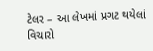ટેલર – આ લેખમાં પ્રગટ થયેલાં વિચારો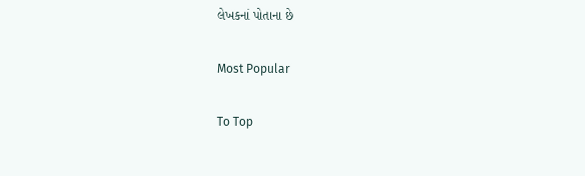લેખકનાં પોતાના છે

Most Popular

To Top